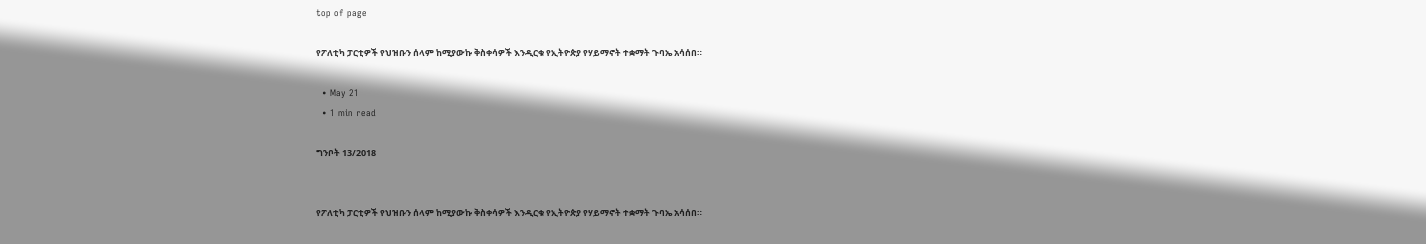top of page

የፖለቲካ ፓርቲዎች የህዝቡን ሰላም ከሚያውኩ ቅስቀሳዎች እንዲርቁ የኢትዮጵያ የሃይማኖት ተቋማት ጉባኤ አሳሰበ።

  • May 21
  • 1 min read

ግንቦት 13/2018


የፖለቲካ ፓርቲዎች የህዝቡን ሰላም ከሚያውኩ ቅስቀሳዎች እንዲርቁ የኢትዮጵያ የሃይማኖት ተቋማት ጉባኤ አሳሰበ።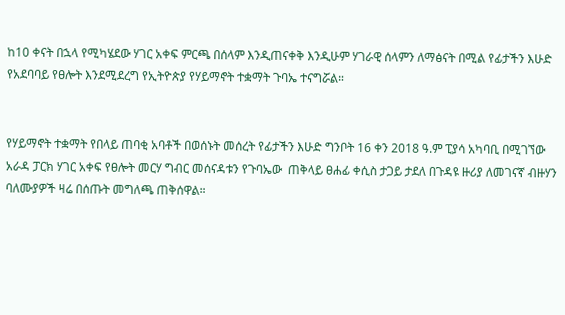ከ10 ቀናት በኋላ የሚካሄደው ሃገር አቀፍ ምርጫ በሰላም እንዲጠናቀቅ እንዲሁም ሃገራዊ ሰላምን ለማፅናት በሚል የፊታችን እሁድ የአደባባይ የፀሎት እንደሚደረግ የኢትዮጵያ የሃይማኖት ተቋማት ጉባኤ ተናግሯል።


የሃይማኖት ተቋማት የበላይ ጠባቂ አባቶች በወሰኑት መሰረት የፊታችን እሁድ ግንቦት 16 ቀን 2018 ዓ.ም ፒያሳ አካባቢ በሚገኘው አራዳ ፓርክ ሃገር አቀፍ የፀሎት መርሃ ግብር መሰናዳቱን የጉባኤው  ጠቅላይ ፀሐፊ ቀሲስ ታጋይ ታደለ በጉዳዩ ዙሪያ ለመገናኛ ብዙሃን ባለሙያዎች ዛሬ በሰጡት መግለጫ ጠቅሰዋል።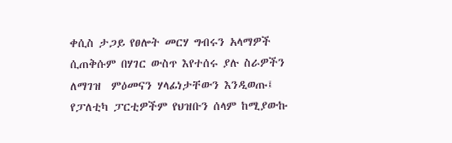ቀሲስ ታጋይ የፀሎት መርሃ ግብሩን አላማዎች ሲጠቅሱም በሃገር ውስጥ እየተሰሩ ያሉ ስራዎችን ለማገዝ  ምዕመናን ሃላፊነታቸውን እንዲወጡ፤ የፓለቲካ ፓርቲዎችም የህዝቡን ሰላም ከሚያውኩ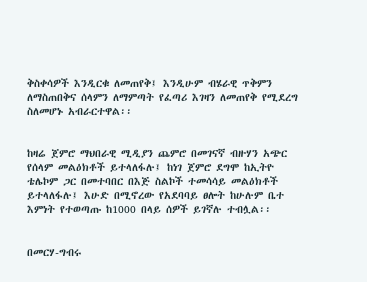ቅስቀሳዎች እንዲርቁ ለመጠየቅ፤ እንዲሁም ብሄራዊ ጥቅምን ለማስጠበቅና ሰላምን ለማምጣት የፈጣሪ እገዛን ለመጠየቅ የሚደረግ ስለመሆኑ አብራርተዋል፡፡


ከዛሬ ጀምሮ ማህበራዊ ሚዲያን ጨምሮ በመገናኛ ብዙሃን አጭር የሰላም መልዕክቶች ይተላለፋሉ፤ ከነገ ጀምሮ ደግሞ ከኢትዮ ቴሌኮም ጋር በመተባበር በእጅ ስልኮች ተመሳሳይ መልዕክቶች ይተላለፋሉ፤ እሁድ በሚኖረው የአደባባይ ፀሎት ከሁሉም ቤተ እምነት የተወጣጡ ከ1000 በላይ ሰዎች ይገኛሉ ተብሏል፡፡


በመርሃ-ግብሩ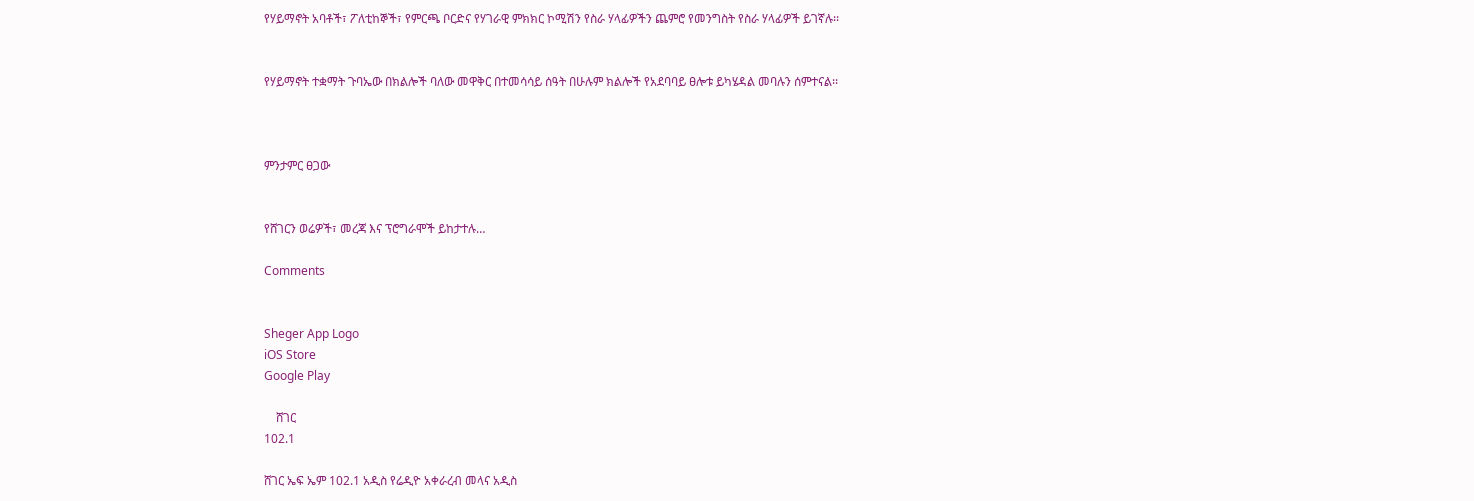የሃይማኖት አባቶች፣ ፖለቲከኞች፣ የምርጫ ቦርድና የሃገራዊ ምክክር ኮሚሽን የስራ ሃላፊዎችን ጨምሮ የመንግስት የስራ ሃላፊዎች ይገኛሉ፡፡


የሃይማኖት ተቋማት ጉባኤው በክልሎች ባለው መዋቅር በተመሳሳይ ሰዓት በሁሉም ክልሎች የአደባባይ ፀሎቱ ይካሄዳል መባሉን ሰምተናል፡፡



ምንታምር ፀጋው


የሸገርን ወሬዎች፣ መረጃ እና ፕሮግራሞች ይከታተሉ…

Comments


Sheger App Logo
iOS Store
Google Play

    ሸገር
102.1

ሸገር ኤፍ ኤም 102.1 አዲስ የሬዲዮ አቀራረብ መላና አዲስ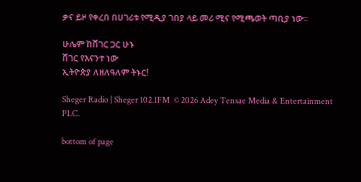ቃና ይዞ የቀረበ በሀገሪቱ የሚዲያ ገበያ ላይ መሪ ሚና የሚጫወት ጣቢያ ነው፡፡

ሁሌም ከሸገር ጋር ሁኑ
ሸገር የእናንተ ነው
ኢትዮጵያ ለዘለዓለም ትኑር!

Sheger Radio | Sheger 102.1FM  © 2026 Adey Tensae Media & Entertainment PLC.

bottom of page